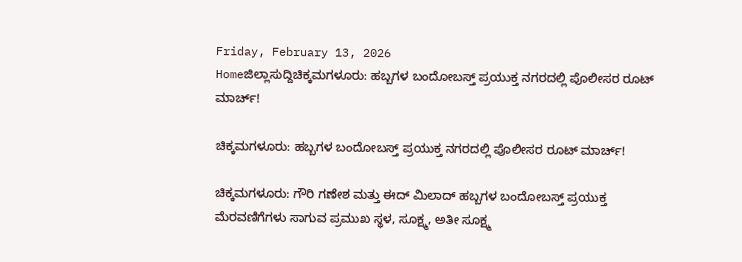Friday, February 13, 2026
Homeಜಿಲ್ಲಾಸುದ್ದಿಚಿಕ್ಕಮಗಳೂರು: ಹಬ್ಬಗಳ ಬಂದೋಬಸ್ತ್‌ ಪ್ರಯುಕ್ತ ನಗರದಲ್ಲಿ ಪೊಲೀಸರ ರೂಟ್‌ ಮಾರ್ಚ್!

ಚಿಕ್ಕಮಗಳೂರು: ಹಬ್ಬಗಳ ಬಂದೋಬಸ್ತ್‌ ಪ್ರಯುಕ್ತ ನಗರದಲ್ಲಿ ಪೊಲೀಸರ ರೂಟ್‌ ಮಾರ್ಚ್!

ಚಿಕ್ಕಮಗಳೂರು: ಗೌರಿ ಗಣೇಶ ಮತ್ತು ಈದ್‌ ಮಿಲಾದ್‌ ಹಬ್ಬಗಳ ಬಂದೋಬಸ್ತ್‌ ಪ್ರಯುಕ್ತ ಮೆರವಣಿಗೆಗಳು ಸಾಗುವ ಪ್ರಮುಖ ಸ್ಥಳ, ಸೂಕ್ಷ್ಮ, ಅತೀ ಸೂಕ್ಷ್ಮ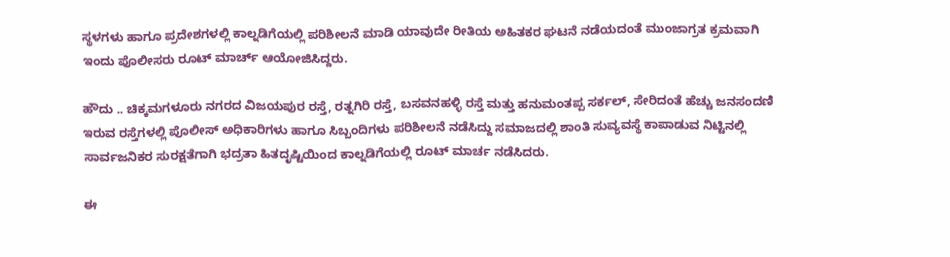ಸ್ಥಳಗಳು ಹಾಗೂ ಪ್ರದೇಶಗಳಲ್ಲಿ ಕಾಲ್ನಡಿಗೆಯಲ್ಲಿ ಪರಿಶೀಲನೆ ಮಾಡಿ ಯಾವುದೇ ರೀತಿಯ ಅಹಿತಕರ ಘಟನೆ ನಡೆಯದಂತೆ ಮುಂಜಾಗ್ರತ ಕ್ರಮವಾಗಿ ಇಂದು ಪೊಲೀಸರು ರೂಟ್‌ ಮಾರ್ಚ್‌ ಆಯೋಜಿಸಿದ್ದರು.

ಹೌದು .. ಚಿಕ್ಕಮಗಳೂರು ನಗರದ ವಿಜಯಪುರ ರಸ್ತೆ, ರತ್ನಗಿರಿ ರಸ್ತೆ, ಬಸವನಹಳ್ಳಿ ರಸ್ತೆ ಮತ್ತು ಹನುಮಂತಪ್ಪ ಸರ್ಕಲ್‌, ಸೇರಿದಂತೆ ಹೆಚ್ಚು ಜನಸಂದಣಿ ಇರುವ ರಸ್ತೆಗಳಲ್ಲಿ ಪೊಲೀಸ್‌ ಅಧಿಕಾರಿಗಳು ಹಾಗೂ ಸಿಬ್ಬಂದಿಗಳು ಪರಿಶೀಲನೆ ನಡೆಸಿದ್ದು ಸಮಾಜದಲ್ಲಿ ಶಾಂತಿ ಸುವ್ಯವಸ್ಥೆ ಕಾಪಾಡುವ ನಿಟ್ಟಿನಲ್ಲಿ ಸಾರ್ವಜನಿಕರ ಸುರಕ್ಷತೆಗಾಗಿ ಭದ್ರತಾ ಹಿತದೃಷ್ಟಿಯಿಂದ ಕಾಲ್ನಡಿಗೆಯಲ್ಲಿ ರೂಟ್‌ ಮಾರ್ಚ ನಡೆಸಿದರು.

ಈ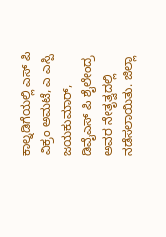ಕಾಲ್ನಡಿಗೆಯಲ್ಲಿ ಎಸ್‌ ಪಿ ವಿಕ್ರಂ ಅಮಟೆ, ಎ ಎಸ್ಪಿ ಜಯಕುಮಾರ್‌, ಡಿವೈಎಸ್‌ ಪಿ ಶೈಲೇಂದ್ರ ಅವರ ನೇತೃತ್ವದಲ್ಲಿ ನಡೆಸಲಾಯಿತು. ಜಿಲ್ಲಾ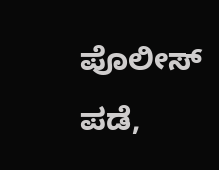ಪೊಲೀಸ್‌ ಪಡೆ,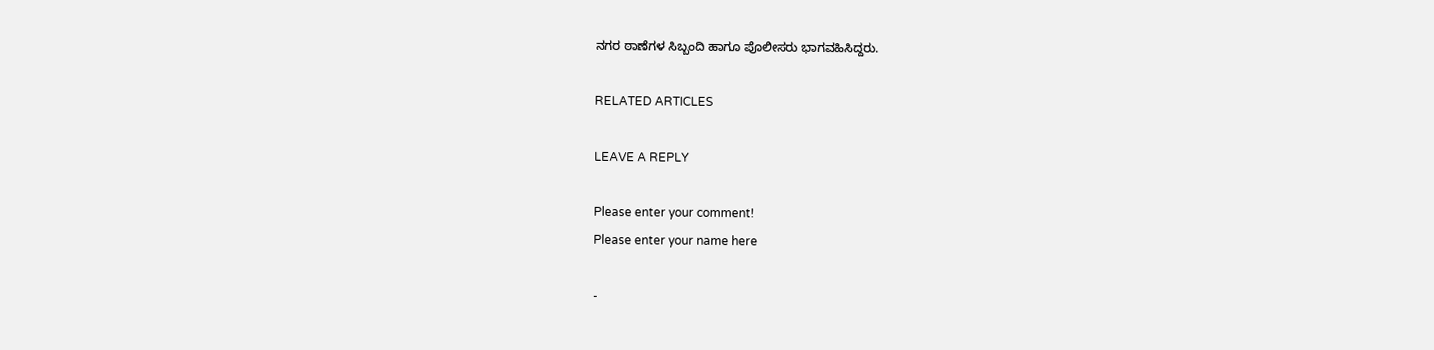ನಗರ ಠಾಣೆಗಳ ಸಿಬ್ಬಂದಿ ಹಾಗೂ ಪೊಲೀಸರು ಭಾಗವಹಿಸಿದ್ದರು.

RELATED ARTICLES

LEAVE A REPLY

Please enter your comment!
Please enter your name here

-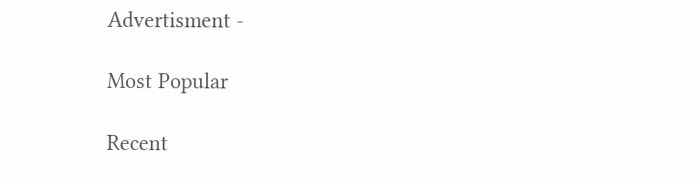Advertisment -

Most Popular

Recent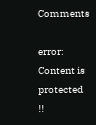Comments

error: Content is protected !!